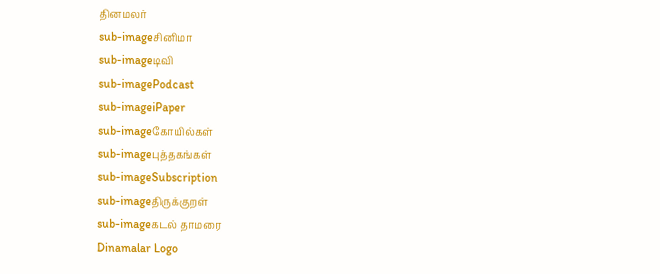தினமலர்
sub-imageசினிமா
sub-imageடிவி
sub-imagePodcast
sub-imageiPaper
sub-imageகோயில்கள்
sub-imageபுத்தகங்கள்
sub-imageSubscription
sub-imageதிருக்குறள்
sub-imageகடல் தாமரை
Dinamalar Logo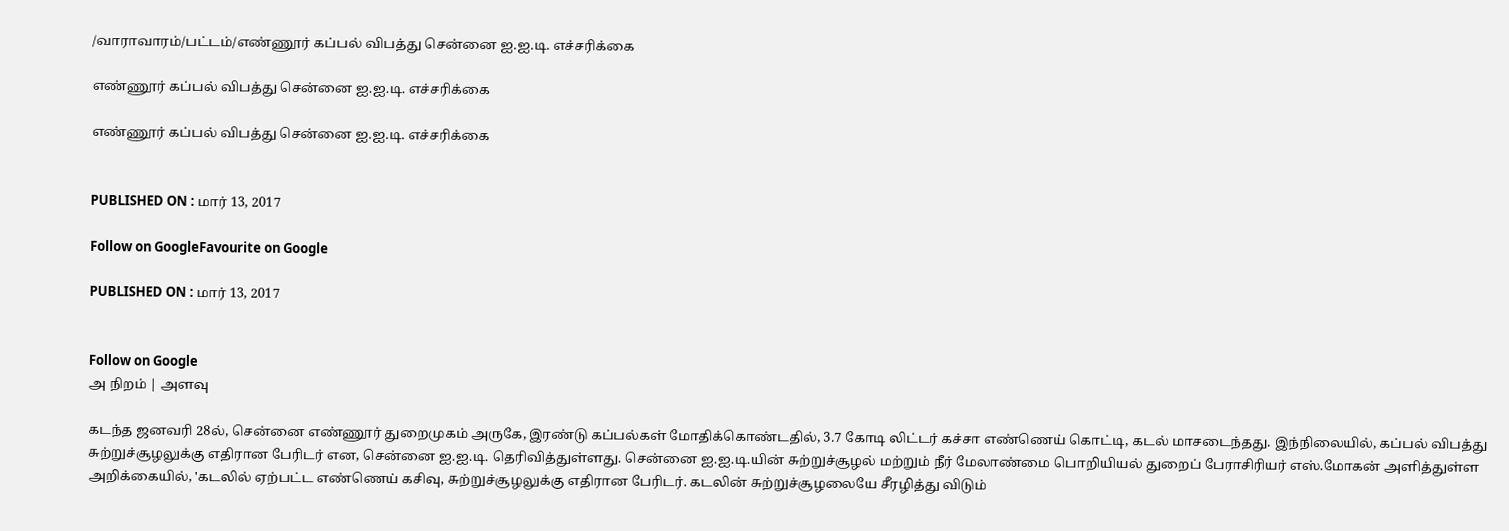/வாராவாரம்/பட்டம்/எண்ணூர் கப்பல் விபத்து சென்னை ஐ.ஐ.டி. எச்சரிக்கை

எண்ணூர் கப்பல் விபத்து சென்னை ஐ.ஐ.டி. எச்சரிக்கை

எண்ணூர் கப்பல் விபத்து சென்னை ஐ.ஐ.டி. எச்சரிக்கை


PUBLISHED ON : மார் 13, 2017

Follow on GoogleFavourite on Google

PUBLISHED ON : மார் 13, 2017


Follow on Google
அ நிறம் | அளவு

கடந்த ஜனவரி 28ல், சென்னை எண்ணூர் துறைமுகம் அருகே, இரண்டு கப்பல்கள் மோதிக்கொண்டதில், 3.7 கோடி லிட்டர் கச்சா எண்ணெய் கொட்டி, கடல் மாசடைந்தது. இந்நிலையில், கப்பல் விபத்து சுற்றுச்சூழலுக்கு எதிரான பேரிடர் என, சென்னை ஐ.ஐ.டி. தெரிவித்துள்ளது. சென்னை ஐ.ஐ.டி.யின் சுற்றுச்சூழல் மற்றும் நீர் மேலாண்மை பொறியியல் துறைப் பேராசிரியர் எஸ்.மோகன் அளித்துள்ள அறிக்கையில், 'கடலில் ஏற்பட்ட எண்ணெய் கசிவு, சுற்றுச்சூழலுக்கு எதிரான பேரிடர். கடலின் சுற்றுச்சூழலையே சீரழித்து விடும்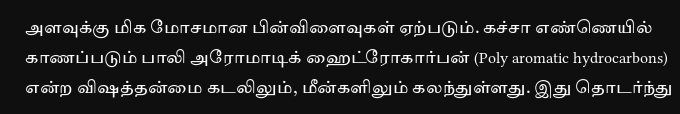அளவுக்கு மிக மோசமான பின்விளைவுகள் ஏற்படும். கச்சா எண்ணெயில் காணப்படும் பாலி அரோமாடிக் ஹைட்ரோகார்பன் (Poly aromatic hydrocarbons) என்ற விஷத்தன்மை கடலிலும், மீன்களிலும் கலந்துள்ளது. இது தொடர்ந்து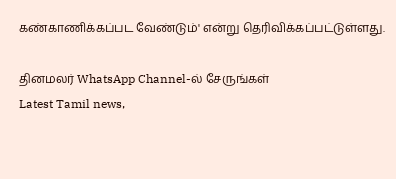கண்காணிக்கப்பட வேண்டும்' என்று தெரிவிக்கப்பட்டுள்ளது.

தினமலர் WhatsApp Channel-ல் சேருங்கள்
Latest Tamil news,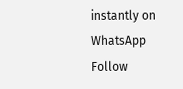instantly on WhatsApp
Follow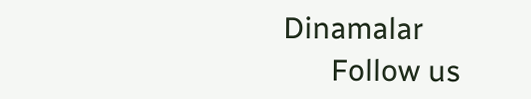Dinamalar
      Follow us